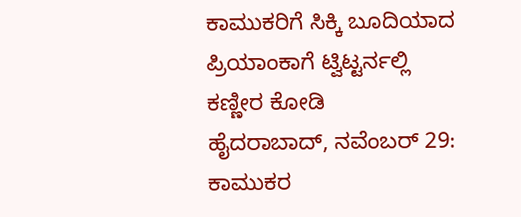ಕಾಮುಕರಿಗೆ ಸಿಕ್ಕಿ ಬೂದಿಯಾದ ಪ್ರಿಯಾಂಕಾಗೆ ಟ್ವಿಟ್ಟರ್ನಲ್ಲಿ ಕಣ್ಣೀರ ಕೋಡಿ
ಹೈದರಾಬಾದ್, ನವೆಂಬರ್ 29: ಕಾಮುಕರ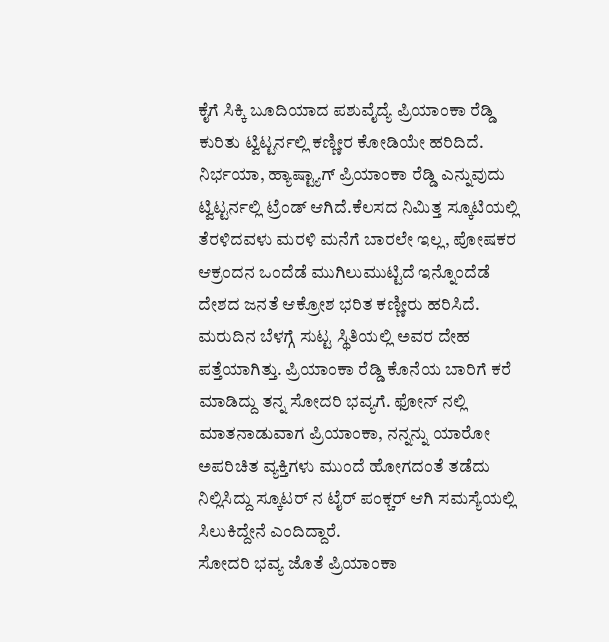ಕೈಗೆ ಸಿಕ್ಕಿ ಬೂದಿಯಾದ ಪಶುವೈದ್ಯೆ ಪ್ರಿಯಾಂಕಾ ರೆಡ್ಡಿ ಕುರಿತು ಟ್ವಿಟ್ಟರ್ನಲ್ಲಿ ಕಣ್ಣೀರ ಕೋಡಿಯೇ ಹರಿದಿದೆ.
ನಿರ್ಭಯಾ, ಹ್ಯಾಷ್ಟ್ಯಾಗ್ ಪ್ರಿಯಾಂಕಾ ರೆಡ್ಡಿ ಎನ್ನುವುದು ಟ್ವಿಟ್ಟರ್ನಲ್ಲಿ ಟ್ರೆಂಡ್ ಆಗಿದೆ.ಕೆಲಸದ ನಿಮಿತ್ತ ಸ್ಕೂಟಿಯಲ್ಲಿ ತೆರಳಿದವಳು ಮರಳಿ ಮನೆಗೆ ಬಾರಲೇ ಇಲ್ಲ, ಪೋಷಕರ ಆಕ್ರಂದನ ಒಂದೆಡೆ ಮುಗಿಲುಮುಟ್ಟಿದೆ ಇನ್ನೊಂದೆಡೆ ದೇಶದ ಜನತೆ ಆಕ್ರೋಶ ಭರಿತ ಕಣ್ಣೀರು ಹರಿಸಿದೆ.
ಮರುದಿನ ಬೆಳಗ್ಗೆ ಸುಟ್ಟ ಸ್ಥಿತಿಯಲ್ಲಿ ಅವರ ದೇಹ ಪತ್ತೆಯಾಗಿತ್ತು. ಪ್ರಿಯಾಂಕಾ ರೆಡ್ಡಿ ಕೊನೆಯ ಬಾರಿಗೆ ಕರೆ ಮಾಡಿದ್ದು ತನ್ನ ಸೋದರಿ ಭವ್ಯಗೆ. ಫೋನ್ ನಲ್ಲಿ ಮಾತನಾಡುವಾಗ ಪ್ರಿಯಾಂಕಾ, ನನ್ನನ್ನು ಯಾರೋ ಅಪರಿಚಿತ ವ್ಯಕ್ತಿಗಳು ಮುಂದೆ ಹೋಗದಂತೆ ತಡೆದು ನಿಲ್ಲಿಸಿದ್ದು ಸ್ಕೂಟರ್ ನ ಟೈರ್ ಪಂಕ್ಚರ್ ಆಗಿ ಸಮಸ್ಯೆಯಲ್ಲಿ ಸಿಲುಕಿದ್ದೇನೆ ಎಂದಿದ್ದಾರೆ.
ಸೋದರಿ ಭವ್ಯ ಜೊತೆ ಪ್ರಿಯಾಂಕಾ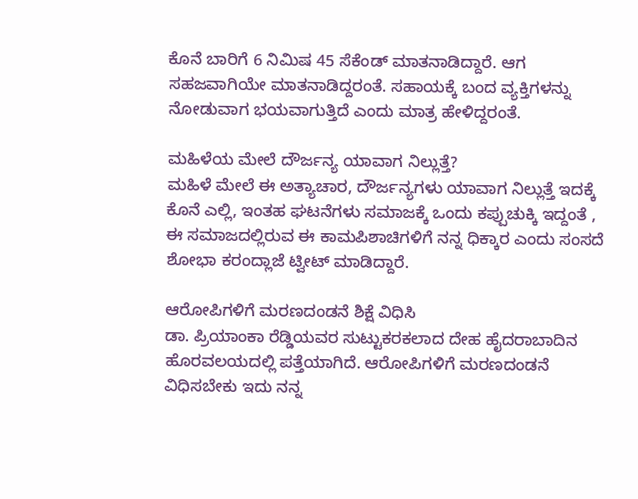ಕೊನೆ ಬಾರಿಗೆ 6 ನಿಮಿಷ 45 ಸೆಕೆಂಡ್ ಮಾತನಾಡಿದ್ದಾರೆ. ಆಗ ಸಹಜವಾಗಿಯೇ ಮಾತನಾಡಿದ್ದರಂತೆ. ಸಹಾಯಕ್ಕೆ ಬಂದ ವ್ಯಕ್ತಿಗಳನ್ನು ನೋಡುವಾಗ ಭಯವಾಗುತ್ತಿದೆ ಎಂದು ಮಾತ್ರ ಹೇಳಿದ್ದರಂತೆ.

ಮಹಿಳೆಯ ಮೇಲೆ ದೌರ್ಜನ್ಯ ಯಾವಾಗ ನಿಲ್ಲುತ್ತೆ?
ಮಹಿಳೆ ಮೇಲೆ ಈ ಅತ್ಯಾಚಾರ, ದೌರ್ಜನ್ಯಗಳು ಯಾವಾಗ ನಿಲ್ಲುತ್ತೆ ಇದಕ್ಕೆ ಕೊನೆ ಎಲ್ಲಿ, ಇಂತಹ ಘಟನೆಗಳು ಸಮಾಜಕ್ಕೆ ಒಂದು ಕಪ್ಪುಚುಕ್ಕಿ ಇದ್ದಂತೆ , ಈ ಸಮಾಜದಲ್ಲಿರುವ ಈ ಕಾಮಪಿಶಾಚಿಗಳಿಗೆ ನನ್ನ ಧಿಕ್ಕಾರ ಎಂದು ಸಂಸದೆ ಶೋಭಾ ಕರಂದ್ಲಾಜೆ ಟ್ವೀಟ್ ಮಾಡಿದ್ದಾರೆ.

ಆರೋಪಿಗಳಿಗೆ ಮರಣದಂಡನೆ ಶಿಕ್ಷೆ ವಿಧಿಸಿ
ಡಾ. ಪ್ರಿಯಾಂಕಾ ರೆಡ್ಡಿಯವರ ಸುಟ್ಟುಕರಕಲಾದ ದೇಹ ಹೈದರಾಬಾದಿನ ಹೊರವಲಯದಲ್ಲಿ ಪತ್ತೆಯಾಗಿದೆ. ಆರೋಪಿಗಳಿಗೆ ಮರಣದಂಡನೆ ವಿಧಿಸಬೇಕು ಇದು ನನ್ನ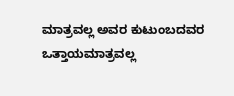ಮಾತ್ರವಲ್ಲ ಅವರ ಕುಟುಂಬದವರ ಒತ್ತಾಯಮಾತ್ರವಲ್ಲ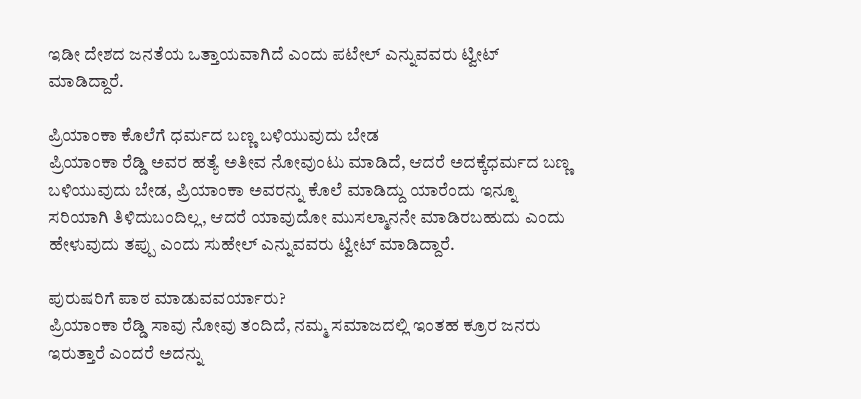ಇಡೀ ದೇಶದ ಜನತೆಯ ಒತ್ತಾಯವಾಗಿದೆ ಎಂದು ಪಟೇಲ್ ಎನ್ನುವವರು ಟ್ವೀಟ್ ಮಾಡಿದ್ದಾರೆ.

ಪ್ರಿಯಾಂಕಾ ಕೊಲೆಗೆ ಧರ್ಮದ ಬಣ್ಣ ಬಳಿಯುವುದು ಬೇಡ
ಪ್ರಿಯಾಂಕಾ ರೆಡ್ಡಿ ಅವರ ಹತ್ಯೆ ಅತೀವ ನೋವುಂಟು ಮಾಡಿದೆ, ಆದರೆ ಅದಕ್ಕೆಧರ್ಮದ ಬಣ್ಣ ಬಳಿಯುವುದು ಬೇಡ, ಪ್ರಿಯಾಂಕಾ ಅವರನ್ನು ಕೊಲೆ ಮಾಡಿದ್ದು ಯಾರೆಂದು ಇನ್ನೂ ಸರಿಯಾಗಿ ತಿಳಿದುಬಂದಿಲ್ಲ, ಆದರೆ ಯಾವುದೋ ಮುಸಲ್ಮಾನನೇ ಮಾಡಿರಬಹುದು ಎಂದು ಹೇಳುವುದು ತಪ್ಪು ಎಂದು ಸುಹೇಲ್ ಎನ್ನುವವರು ಟ್ವೀಟ್ ಮಾಡಿದ್ದಾರೆ.

ಪುರುಷರಿಗೆ ಪಾಠ ಮಾಡುವವರ್ಯಾರು?
ಪ್ರಿಯಾಂಕಾ ರೆಡ್ಡಿ ಸಾವು ನೋವು ತಂದಿದೆ, ನಮ್ಮ ಸಮಾಜದಲ್ಲಿ ಇಂತಹ ಕ್ರೂರ ಜನರು ಇರುತ್ತಾರೆ ಎಂದರೆ ಅದನ್ನು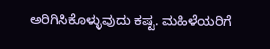ಅರಿಗಿಸಿಕೊಳ್ಳುವುದು ಕಷ್ಟ. ಮಹಿಳೆಯರಿಗೆ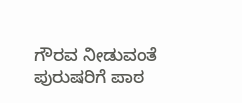ಗೌರವ ನೀಡುವಂತೆ ಪುರುಷರಿಗೆ ಪಾಠ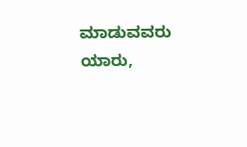ಮಾಡುವವರು ಯಾರು,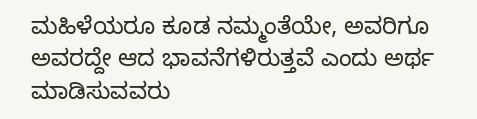ಮಹಿಳೆಯರೂ ಕೂಡ ನಮ್ಮಂತೆಯೇ, ಅವರಿಗೂ ಅವರದ್ದೇ ಆದ ಭಾವನೆಗಳಿರುತ್ತವೆ ಎಂದು ಅರ್ಥ ಮಾಡಿಸುವವರು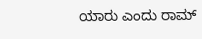ಯಾರು ಎಂದು ರಾಮ್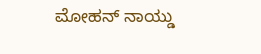ಮೋಹನ್ ನಾಯ್ಡು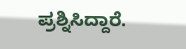ಪ್ರಶ್ನಿಸಿದ್ದಾರೆ.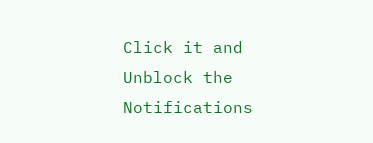Click it and Unblock the Notifications